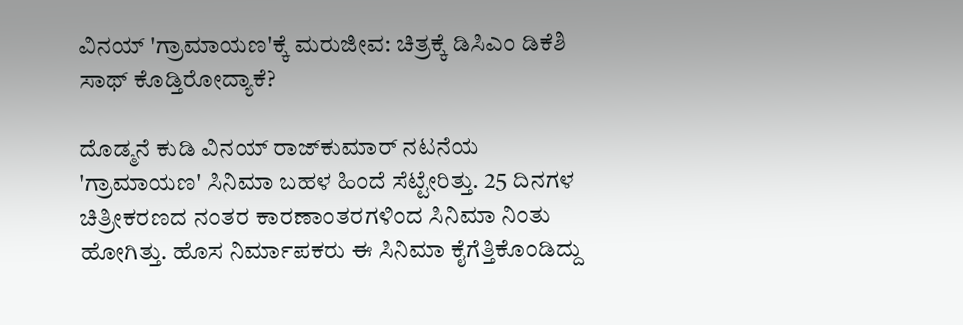ವಿನಯ್ 'ಗ್ರಾಮಾಯಣ'ಕ್ಕೆ ಮರುಜೀವ: ಚಿತ್ರಕ್ಕೆ ಡಿಸಿಎಂ ಡಿಕೆಶಿ ಸಾಥ್ ಕೊಡ್ತಿರೋದ್ಯಾಕೆ?

ದೊಡ್ಮನೆ ಕುಡಿ ವಿನಯ್ ರಾಜ್‌ಕುಮಾರ್ ನಟನೆಯ 'ಗ್ರಾಮಾಯಣ' ಸಿನಿಮಾ ಬಹಳ ಹಿಂದೆ ಸೆಟ್ಟೇರಿತ್ತು. 25 ದಿನಗಳ ಚಿತ್ರೀಕರಣದ ನಂತರ ಕಾರಣಾಂತರಗಳಿಂದ ಸಿನಿಮಾ ನಿಂತು ಹೋಗಿತ್ತು. ಹೊಸ ನಿರ್ಮಾಪಕರು ಈ ಸಿನಿಮಾ ಕೈಗೆತ್ತಿಕೊಂಡಿದ್ದು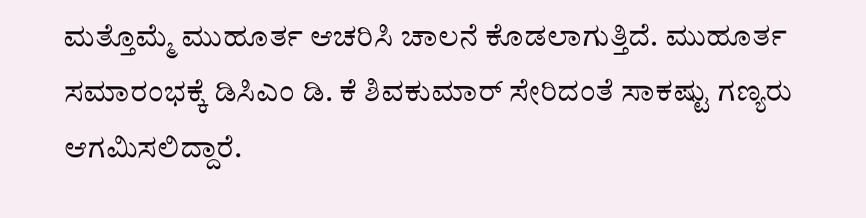ಮತ್ತೊಮ್ಮೆ ಮುಹೂರ್ತ ಆಚರಿಸಿ ಚಾಲನೆ ಕೊಡಲಾಗುತ್ತಿದೆ. ಮುಹೂರ್ತ ಸಮಾರಂಭಕ್ಕೆ ಡಿಸಿಎಂ ಡಿ. ಕೆ ಶಿವಕುಮಾರ್ ಸೇರಿದಂತೆ ಸಾಕಷ್ಟು ಗಣ್ಯರು ಆಗಮಿಸಲಿದ್ದಾರೆ.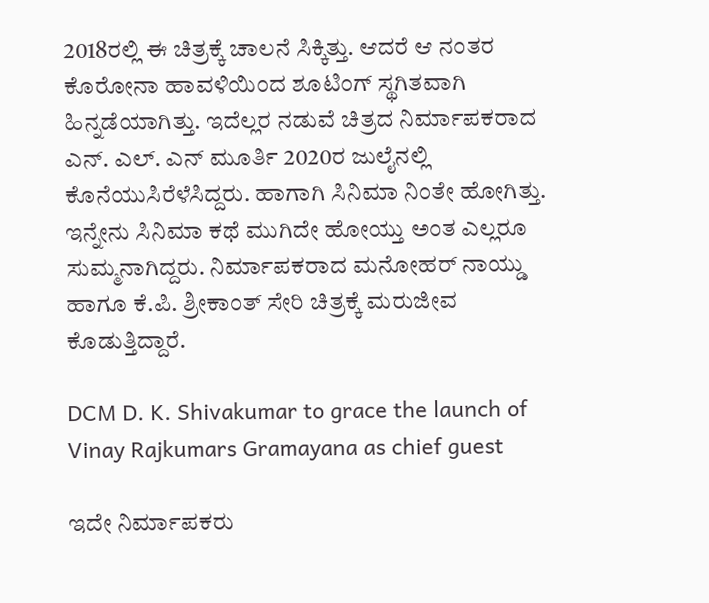2018ರಲ್ಲಿ ಈ ಚಿತ್ರಕ್ಕೆ ಚಾಲನೆ ಸಿಕ್ಕಿತ್ತು. ಆದರೆ ಆ ನಂತರ ಕೊರೋನಾ ಹಾವಳಿಯಿಂದ ಶೂಟಿಂಗ್ ಸ್ಥಗಿತವಾಗಿ ಹಿನ್ನಡೆಯಾಗಿತ್ತು. ಇದೆಲ್ಲರ ನಡುವೆ ಚಿತ್ರದ ನಿರ್ಮಾಪಕರಾದ ಎನ್. ಎಲ್. ಎನ್ ಮೂರ್ತಿ 2020ರ ಜುಲೈನಲ್ಲಿ ಕೊನೆಯುಸಿರೆಳೆಸಿದ್ದರು. ಹಾಗಾಗಿ ಸಿನಿಮಾ ನಿಂತೇ ಹೋಗಿತ್ತು. ಇನ್ನೇನು ಸಿನಿಮಾ ಕಥೆ ಮುಗಿದೇ ಹೋಯ್ತು ಅಂತ ಎಲ್ಲರೂ ಸುಮ್ಮನಾಗಿದ್ದರು. ನಿರ್ಮಾಪಕರಾದ ಮನೋಹರ್ ನಾಯ್ಡು ಹಾಗೂ ಕೆ.ಪಿ. ಶ್ರೀಕಾಂತ್ ಸೇರಿ ಚಿತ್ರಕ್ಕೆ ಮರುಜೀವ ಕೊಡುತ್ತಿದ್ದಾರೆ.

DCM D. K. Shivakumar to grace the launch of Vinay Rajkumars Gramayana as chief guest

ಇದೇ ನಿರ್ಮಾಪಕರು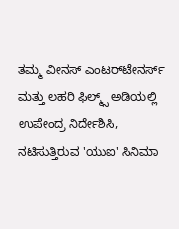ತಮ್ಮ ವೀನಸ್ ಎಂಟರ್‌ಟೇನರ್ಸ್ ಮತ್ತು ಲಹರಿ ಫಿಲ್ಮ್ಸ್ ಅಡಿಯಲ್ಲಿ ಉಪೇಂದ್ರ ನಿರ್ದೇಶಿಸಿ, ನಟಿಸುತ್ತಿರುವ 'ಯುಐ' ಸಿನಿಮಾ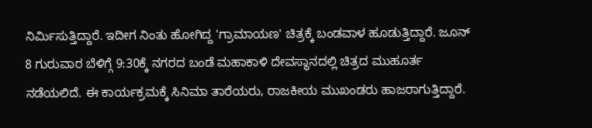ನಿರ್ಮಿಸುತ್ತಿದ್ದಾರೆ. ಇದೀಗ ನಿಂತು ಹೋಗಿದ್ದ 'ಗ್ರಾಮಾಯಣ' ಚಿತ್ರಕ್ಕೆ ಬಂಡವಾಳ ಹೂಡುತ್ತಿದ್ದಾರೆ. ಜೂನ್ 8 ಗುರುವಾರ ಬೆಳಿಗ್ಗೆ 9:30ಕ್ಕೆ ನಗರದ ಬಂಡೆ ಮಹಾಕಾಳಿ ದೇವಸ್ಥಾನದಲ್ಲಿ ಚಿತ್ರದ ಮುಹೂರ್ತ ನಡೆಯಲಿದೆ. ಈ ಕಾರ್ಯಕ್ರಮಕ್ಕೆ ಸಿನಿಮಾ ತಾರೆಯರು, ರಾಜಕೀಯ ಮುಖಂಡರು ಹಾಜರಾಗುತ್ತಿದ್ದಾರೆ.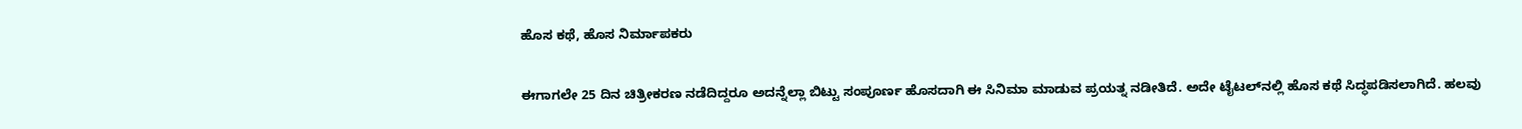ಹೊಸ ಕಥೆ, ಹೊಸ ನಿರ್ಮಾಪಕರು

ಈಗಾಗಲೇ 25 ದಿನ ಚಿತ್ರೀಕರಣ ನಡೆದಿದ್ದರೂ ಅದನ್ನೆಲ್ಲಾ ಬಿಟ್ಟು ಸಂಪೂರ್ಣ ಹೊಸದಾಗಿ ಈ ಸಿನಿಮಾ ಮಾಡುವ ಪ್ರಯತ್ನ ನಡೀತಿದೆ. ಅದೇ ಟೈಟಲ್‌ನಲ್ಲಿ ಹೊಸ ಕಥೆ ಸಿದ್ಧಪಡಿಸಲಾಗಿದೆ. ಹಲವು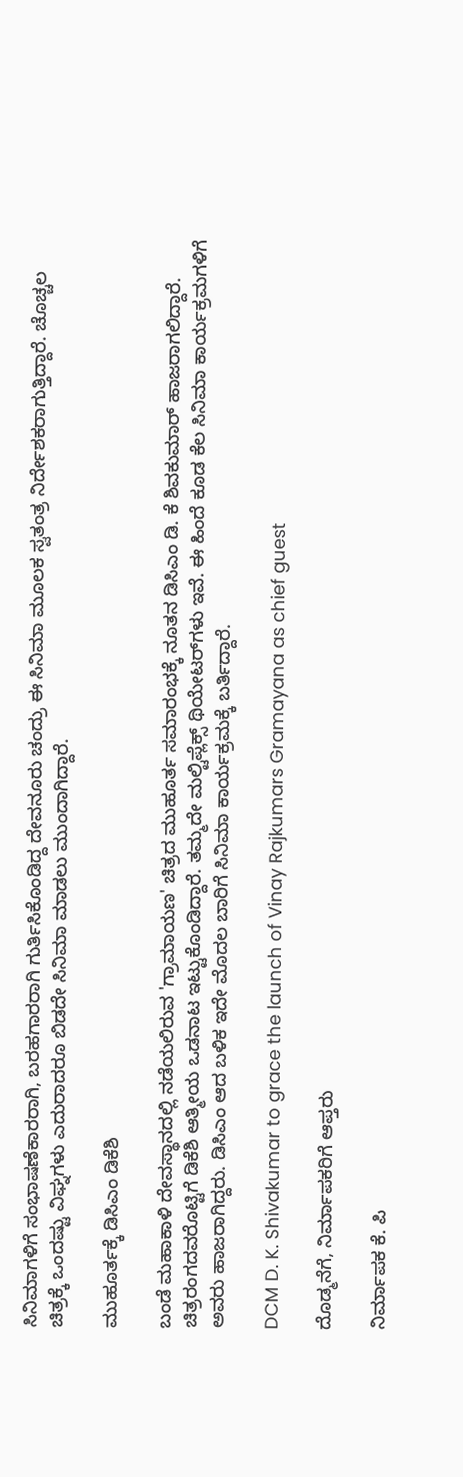ಸಿನಿಮಾಗಳಿಗೆ ಸಂಭಾಷಣೆಕಾರರಾಗಿ, ಬರಹಗಾರರಾಗಿ ಗುರ್ತಿಸಿಕೊಂಡಿದ್ದ ದೇವನೂರು ಚಂದ್ರು ಈ ಸಿನಿಮಾ ಮೂಲಕ ಸ್ವತಂತ್ರ ನಿರ್ದೇಶಕರಾಗುತ್ತಿದ್ದಾರೆ. ಚೊಚ್ಚಲ ಚಿತ್ರಕ್ಕೆ ಒಂದಷ್ಟು ವಿಘ್ನಗಳು ಎದುರಾದರೂ ಬಿಡದೇ ಸಿನಿಮಾ ಮಾಡಲು ಮುಂದಾಗಿದ್ದಾರೆ.

ಮುಹೂರ್ತಕ್ಕೆ ಡಿಸಿಎಂ ಡಿಕೆಶಿ

ಬಂಡೆ ಮಹಾಕಾಳಿ ದೇವಸ್ಥಾನದಲ್ಲಿ ನಡೆಯಲಿರುವ 'ಗ್ರಾಮಾಯಣ' ಚಿತ್ರದ ಮುಹೂರ್ತ ಸಮಾರಂಭಕ್ಕೆ ನೂತನ ಡಿಸಿಎಂ ಡಿ. ಕೆ ಶಿವಕುಮಾರ್ ಹಾಜರಾಗಲಿದ್ದಾರೆ. ಚಿತ್ರರಂಗದವರೊಟ್ಟಿಗೆ ಡಿಕೆಶಿ ಆತ್ಮೀಯ ಒಡನಾಟ ಇಟ್ಟುಕೊಂಡಿದ್ದಾರೆ. ತಮ್ಮದೇ ಮಲ್ಟಿಪ್ಲೆಕ್ಸ್ ಥಿಯೇಟರ್‌ಗಳು ಇವೆ. ಈ ಹಿಂದೆ ಕೂಡ ಕೆಲ ಸಿನಿಮಾ ಕಾರ್ಯಕ್ರಮಗಳಿಗೆ ಅವರು ಹಾಜರಾಗಿದ್ದರು. ಡಿಸಿಎಂ ಆದ ಬಳಿಕ ಇದೇ ಮೊದಲ ಬಾರಿಗೆ ಸಿನಿಮಾ ಕಾರ್ಯಕ್ರಮಕ್ಕೆ ಬರ್ತಿದ್ದಾರೆ.

DCM D. K. Shivakumar to grace the launch of Vinay Rajkumars Gramayana as chief guest

ದೊಡ್ಮನೆಗೆ, ನಿರ್ಮಾಪಕರಿಗೆ ಆಪ್ತರು

ನಿರ್ಮಾಪಕ ಕೆ. ಪಿ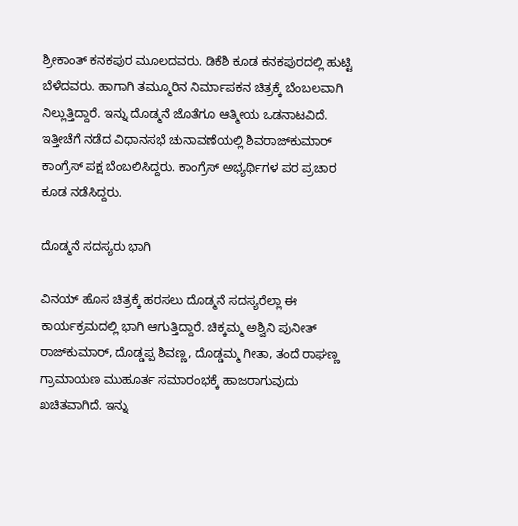ಶ್ರೀಕಾಂತ್ ಕನಕಪುರ ಮೂಲದವರು. ಡಿಕೆಶಿ ಕೂಡ ಕನಕಪುರದಲ್ಲಿ ಹುಟ್ಟಿ ಬೆಳೆದವರು. ಹಾಗಾಗಿ ತಮ್ಮೂರಿನ ನಿರ್ಮಾಪಕನ ಚಿತ್ರಕ್ಕೆ ಬೆಂಬಲವಾಗಿ ನಿಲ್ಲುತ್ತಿದ್ದಾರೆ. ಇನ್ನು ದೊಡ್ಮನೆ ಜೊತೆಗೂ ಆತ್ಮೀಯ ಒಡನಾಟವಿದೆ. ಇತ್ತೀಚೆಗೆ ನಡೆದ ವಿಧಾನಸಭೆ ಚುನಾವಣೆಯಲ್ಲಿ ಶಿವರಾಜ್‌ಕುಮಾರ್‌ ಕಾಂಗ್ರೆಸ್ ಪಕ್ಷ ಬೆಂಬಲಿಸಿದ್ದರು. ಕಾಂಗ್ರೆಸ್ ಅಭ್ಯರ್ಥಿಗಳ ಪರ ಪ್ರಚಾರ ಕೂಡ ನಡೆಸಿದ್ದರು.

ದೊಡ್ಮನೆ ಸದಸ್ಯರು ಭಾಗಿ

ವಿನಯ್ ಹೊಸ ಚಿತ್ರಕ್ಕೆ ಹರಸಲು ದೊಡ್ಮನೆ ಸದಸ್ಯರೆಲ್ಲಾ ಈ ಕಾರ್ಯಕ್ರಮದಲ್ಲಿ ಭಾಗಿ ಆಗುತ್ತಿದ್ದಾರೆ. ಚಿಕ್ಕಮ್ಮ ಅಶ್ವಿನಿ ಪುನೀತ್ ರಾಜ್‌ಕುಮಾರ್, ದೊಡ್ಡಪ್ಪ ಶಿವಣ್ಣ, ದೊಡ್ಡಮ್ಮ ಗೀತಾ, ತಂದೆ ರಾಘಣ್ಣ ಗ್ರಾಮಾಯಣ ಮುಹೂರ್ತ ಸಮಾರಂಭಕ್ಕೆ ಹಾಜರಾಗುವುದು ಖಚಿತವಾಗಿದೆ. ಇನ್ನು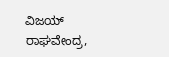ವಿಜಯ್ ರಾಘವೇಂದ್ರ,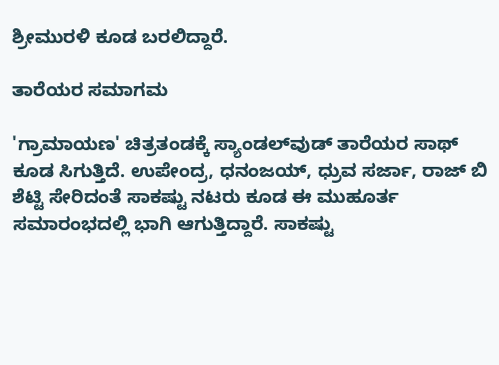ಶ್ರೀಮುರಳಿ ಕೂಡ ಬರಲಿದ್ದಾರೆ.

ತಾರೆಯರ ಸಮಾಗಮ

'ಗ್ರಾಮಾಯಣ' ಚಿತ್ರತಂಡಕ್ಕೆ ಸ್ಯಾಂಡಲ್‌ವುಡ್ ತಾರೆಯರ ಸಾಥ್ ಕೂಡ ಸಿಗುತ್ತಿದೆ. ಉಪೇಂದ್ರ, ಧನಂಜಯ್, ಧ್ರುವ ಸರ್ಜಾ, ರಾಜ್‌ ಬಿ ಶೆಟ್ಟಿ ಸೇರಿದಂತೆ ಸಾಕಷ್ಟು ನಟರು ಕೂಡ ಈ ಮುಹೂರ್ತ ಸಮಾರಂಭದಲ್ಲಿ ಭಾಗಿ ಆಗುತ್ತಿದ್ದಾರೆ. ಸಾಕಷ್ಟು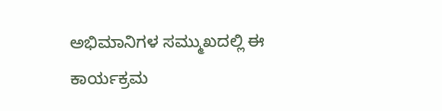ಅಭಿಮಾನಿಗಳ ಸಮ್ಮುಖದಲ್ಲಿ ಈ ಕಾರ್ಯಕ್ರಮ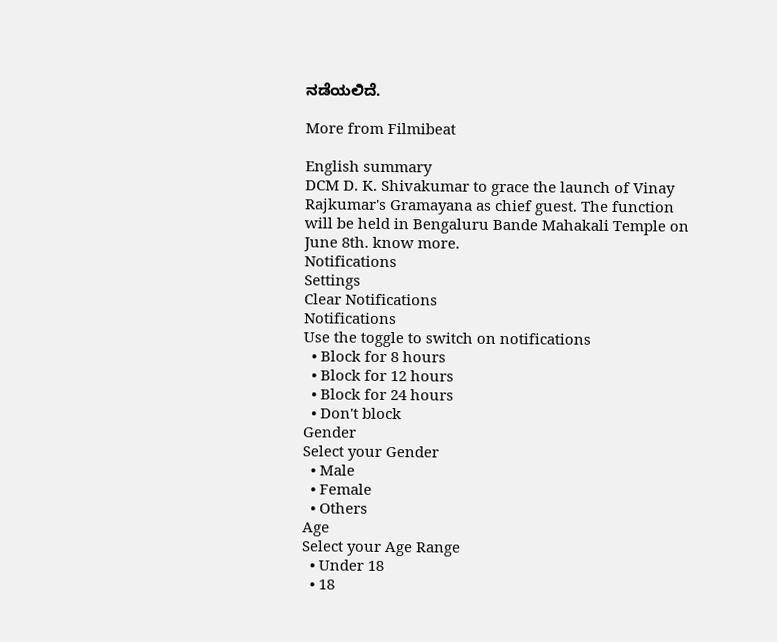ನಡೆಯಲಿದೆ.

More from Filmibeat

English summary
DCM D. K. Shivakumar to grace the launch of Vinay Rajkumar's Gramayana as chief guest. The function will be held in Bengaluru Bande Mahakali Temple on June 8th. know more.
Notifications
Settings
Clear Notifications
Notifications
Use the toggle to switch on notifications
  • Block for 8 hours
  • Block for 12 hours
  • Block for 24 hours
  • Don't block
Gender
Select your Gender
  • Male
  • Female
  • Others
Age
Select your Age Range
  • Under 18
  • 18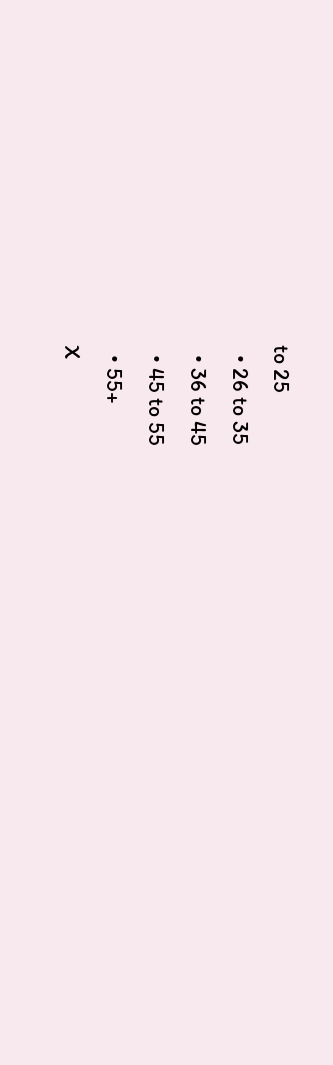to 25
  • 26 to 35
  • 36 to 45
  • 45 to 55
  • 55+
X